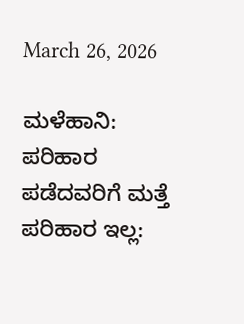March 26, 2026

ಮಳೆಹಾನಿ: ಪರಿಹಾರ ಪಡೆದವರಿಗೆ ಮತ್ತೆ ಪರಿಹಾರ ಇಲ್ಲ: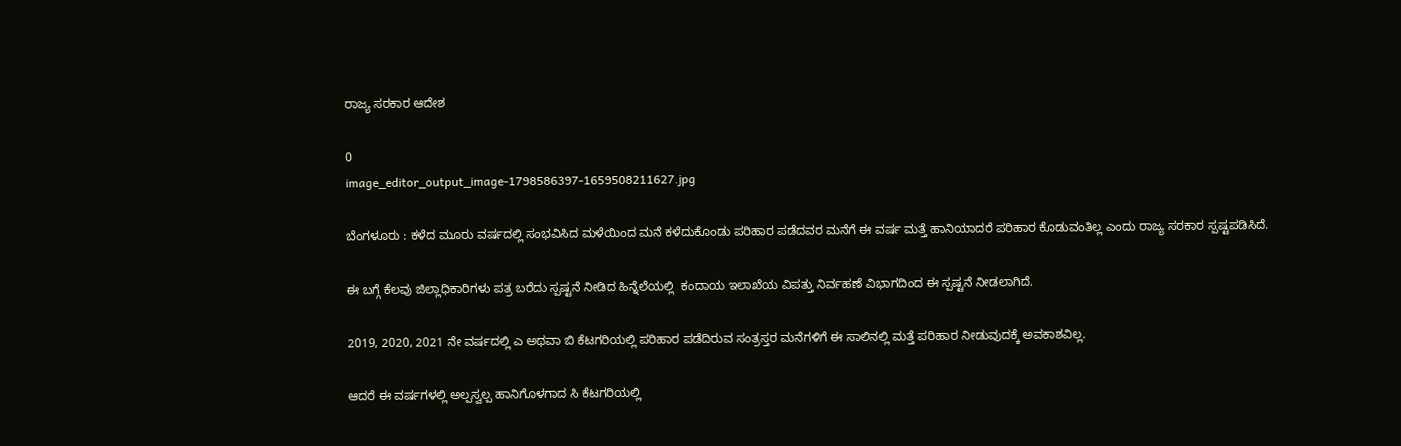ರಾಜ್ಯ ಸರಕಾರ ಆದೇಶ

0
image_editor_output_image-1798586397-1659508211627.jpg

ಬೆಂಗಳೂರು : ಕಳೆದ ಮೂರು ವರ್ಷದಲ್ಲಿ ಸಂಭವಿಸಿದ ಮಳೆಯಿಂದ ಮನೆ ಕಳೆದುಕೊಂಡು‌ ಪರಿಹಾರ ಪಡೆದವರ ಮನೆಗೆ ಈ ವರ್ಷ ಮತ್ತೆ ಹಾನಿಯಾದರೆ ಪರಿಹಾರ‌ ಕೊಡುವಂತಿಲ್ಲ‌ ಎಂದು ರಾಜ್ಯ ಸರಕಾರ ಸ್ಪಷ್ಟಪಡಿಸಿದೆ.

ಈ ಬಗ್ಗೆ ಕೆಲವು ಜಿಲ್ಲಾಧಿಕಾರಿಗಳು ಪತ್ರ ಬರೆದು ಸ್ಪಷ್ಟನೆ ನೀಡಿದ ಹಿನ್ನೆಲೆಯಲ್ಲಿ  ಕಂದಾಯ ಇಲಾಖೆಯ ವಿಪತ್ತು ನಿರ್ವಹಣೆ ವಿಭಾಗದಿಂದ ಈ ಸ್ಪಷ್ಟನೆ ನೀಡಲಾಗಿದೆ.

2019, 2020, 2021 ನೇ ವರ್ಷದಲ್ಲಿ ಎ ಅಥವಾ ಬಿ ಕೆಟಗರಿಯಲ್ಲಿ ಪರಿಹಾರ ಪಡೆದಿರುವ ಸಂತ್ರಸ್ತರ ಮನೆಗಳಿಗೆ ಈ ಸಾಲಿನಲ್ಲಿ‌ ಮತ್ತೆ ಪರಿಹಾರ‌ ನೀಡುವುದಕ್ಕೆ ಅವಕಾಶವಿಲ್ಲ.

ಆದರೆ ಈ ವರ್ಷಗಳಲ್ಲಿ ಅಲ್ಪಸ್ವಲ್ಪ ಹಾನಿಗೊಳಗಾದ ಸಿ ಕೆಟಗರಿಯಲ್ಲಿ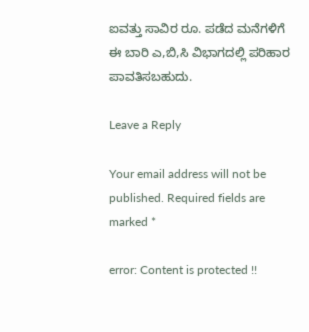ಐವತ್ತು ಸಾವಿರ ರೂ. ಪಡೆದ ಮನೆಗಳಿಗೆ ಈ ಬಾರಿ ಎ,ಬಿ,ಸಿ ವಿಭಾಗದಲ್ಲಿ ಪರಿಹಾರ ಪಾವತಿಸಬಹುದು.

Leave a Reply

Your email address will not be published. Required fields are marked *

error: Content is protected !!